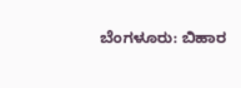ಬೆಂಗಳೂರು: ಬಿಹಾರ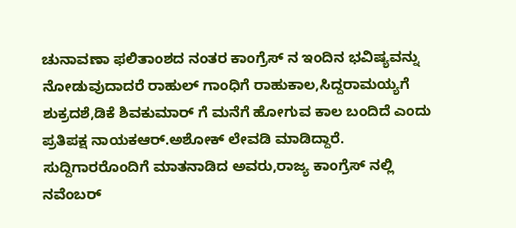ಚುನಾವಣಾ ಫಲಿತಾಂಶದ ನಂತರ ಕಾಂಗ್ರೆಸ್ ನ ಇಂದಿನ ಭವಿಷ್ಯವನ್ನು ನೋಡುವುದಾದರೆ ರಾಹುಲ್ ಗಾಂಧಿಗೆ ರಾಹುಕಾಲ,ಸಿದ್ದರಾಮಯ್ಯಗೆ ಶುಕ್ರದಶೆ,ಡಿಕೆ ಶಿವಕುಮಾರ್ ಗೆ ಮನೆಗೆ ಹೋಗುವ ಕಾಲ ಬಂದಿದೆ ಎಂದು ಪ್ರತಿಪಕ್ಷ ನಾಯಕಆರ್.ಅಶೋಕ್ ಲೇವಡಿ ಮಾಡಿದ್ದಾರೆ.
ಸುದ್ದಿಗಾರರೊಂದಿಗೆ ಮಾತನಾಡಿದ ಅವರು,ರಾಜ್ಯ ಕಾಂಗ್ರೆಸ್ ನಲ್ಲಿ ನವೆಂಬರ್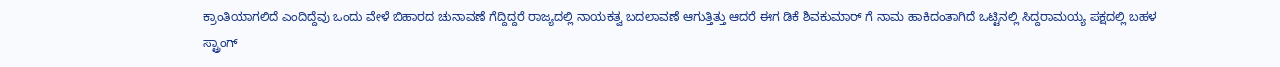ಕ್ರಾಂತಿಯಾಗಲಿದೆ ಎಂದಿದ್ದೆವು ಒಂದು ವೇಳೆ ಬಿಹಾರದ ಚುನಾವಣೆ ಗೆದ್ದಿದ್ದರೆ ರಾಜ್ಯದಲ್ಲಿ ನಾಯಕತ್ವ ಬದಲಾವಣೆ ಆಗುತ್ತಿತ್ತು ಆದರೆ ಈಗ ಡಿಕೆ ಶಿವಕುಮಾರ್ ಗೆ ನಾಮ ಹಾಕಿದಂತಾಗಿದೆ ಒಟ್ಟಿನಲ್ಲಿ ಸಿದ್ದರಾಮಯ್ಯ ಪಕ್ಷದಲ್ಲಿ ಬಹಳ ಸ್ಟ್ರಾಂಗ್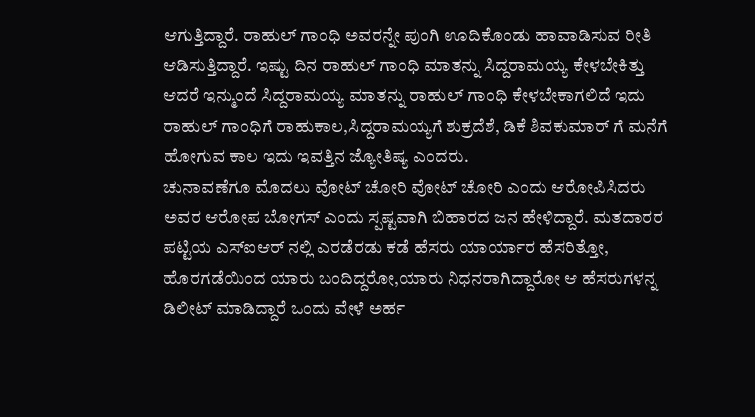ಆಗುತ್ತಿದ್ದಾರೆ. ರಾಹುಲ್ ಗಾಂಧಿ ಅವರನ್ನೇ ಪುಂಗಿ ಊದಿಕೊಂಡು ಹಾವಾಡಿಸುವ ರೀತಿ ಆಡಿಸುತ್ತಿದ್ದಾರೆ. ಇಷ್ಟು ದಿನ ರಾಹುಲ್ ಗಾಂಧಿ ಮಾತನ್ನು ಸಿದ್ದರಾಮಯ್ಯ ಕೇಳಬೇಕಿತ್ತು ಆದರೆ ಇನ್ಮುಂದೆ ಸಿದ್ದರಾಮಯ್ಯ ಮಾತನ್ನು ರಾಹುಲ್ ಗಾಂಧಿ ಕೇಳಬೇಕಾಗಲಿದೆ ಇದು ರಾಹುಲ್ ಗಾಂಧಿಗೆ ರಾಹುಕಾಲ,ಸಿದ್ದರಾಮಯ್ಯಗೆ ಶುಕ್ರದೆಶೆ, ಡಿಕೆ ಶಿವಕುಮಾರ್ ಗೆ ಮನೆಗೆ ಹೋಗುವ ಕಾಲ ಇದು ಇವತ್ತಿನ ಜ್ಯೋತಿಷ್ಯ ಎಂದರು.
ಚುನಾವಣೆಗೂ ಮೊದಲು ವೋಟ್ ಚೋರಿ ವೋಟ್ ಚೋರಿ ಎಂದು ಆರೋಪಿಸಿದರು ಅವರ ಆರೋಪ ಬೋಗಸ್ ಎಂದು ಸ್ಪಷ್ಟವಾಗಿ ಬಿಹಾರದ ಜನ ಹೇಳಿದ್ದಾರೆ. ಮತದಾರರ ಪಟ್ಟಿಯ ಎಸ್ಐಆರ್ ನಲ್ಲಿ ಎರಡೆರಡು ಕಡೆ ಹೆಸರು ಯಾರ್ಯಾರ ಹೆಸರಿತ್ತೋ, ಹೊರಗಡೆಯಿಂದ ಯಾರು ಬಂದಿದ್ದರೋ,ಯಾರು ನಿಧನರಾಗಿದ್ದಾರೋ ಆ ಹೆಸರುಗಳನ್ನ ಡಿಲೀಟ್ ಮಾಡಿದ್ದಾರೆ ಒಂದು ವೇಳೆ ಅರ್ಹ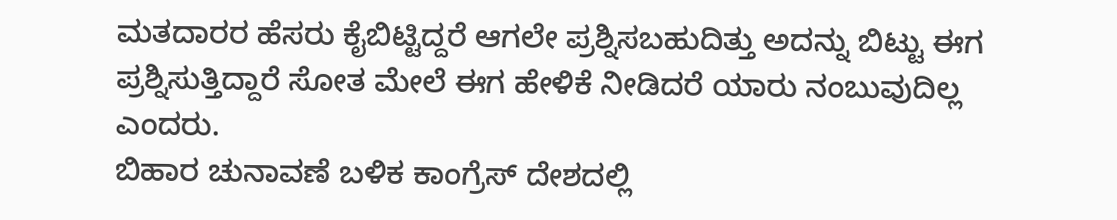ಮತದಾರರ ಹೆಸರು ಕೈಬಿಟ್ಟಿದ್ದರೆ ಆಗಲೇ ಪ್ರಶ್ನಿಸಬಹುದಿತ್ತು ಅದನ್ನು ಬಿಟ್ಟು ಈಗ ಪ್ರಶ್ನಿಸುತ್ತಿದ್ದಾರೆ ಸೋತ ಮೇಲೆ ಈಗ ಹೇಳಿಕೆ ನೀಡಿದರೆ ಯಾರು ನಂಬುವುದಿಲ್ಲ ಎಂದರು.
ಬಿಹಾರ ಚುನಾವಣೆ ಬಳಿಕ ಕಾಂಗ್ರೆಸ್ ದೇಶದಲ್ಲಿ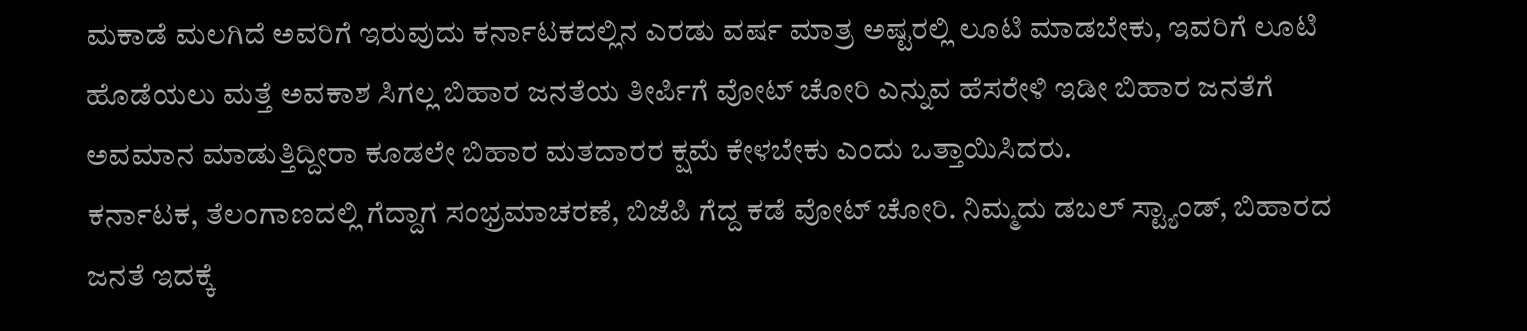ಮಕಾಡೆ ಮಲಗಿದೆ ಅವರಿಗೆ ಇರುವುದು ಕರ್ನಾಟಕದಲ್ಲಿನ ಎರಡು ವರ್ಷ ಮಾತ್ರ ಅಷ್ಟರಲ್ಲಿ ಲೂಟಿ ಮಾಡಬೇಕು, ಇವರಿಗೆ ಲೂಟಿ ಹೊಡೆಯಲು ಮತ್ತೆ ಅವಕಾಶ ಸಿಗಲ್ಲ ಬಿಹಾರ ಜನತೆಯ ತೀರ್ಪಿಗೆ ವೋಟ್ ಚೋರಿ ಎನ್ನುವ ಹೆಸರೇಳಿ ಇಡೀ ಬಿಹಾರ ಜನತೆಗೆ ಅವಮಾನ ಮಾಡುತ್ತಿದ್ದೀರಾ ಕೂಡಲೇ ಬಿಹಾರ ಮತದಾರರ ಕ್ಷಮೆ ಕೇಳಬೇಕು ಎಂದು ಒತ್ತಾಯಿಸಿದರು.
ಕರ್ನಾಟಕ, ತೆಲಂಗಾಣದಲ್ಲಿ ಗೆದ್ದಾಗ ಸಂಭ್ರಮಾಚರಣೆ, ಬಿಜೆಪಿ ಗೆದ್ದ ಕಡೆ ವೋಟ್ ಚೋರಿ. ನಿಮ್ಮದು ಡಬಲ್ ಸ್ಟ್ಯಾಂಡ್, ಬಿಹಾರದ ಜನತೆ ಇದಕ್ಕೆ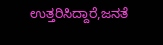ಉತ್ತರಿಸಿದ್ದಾರೆ,ಜನತೆ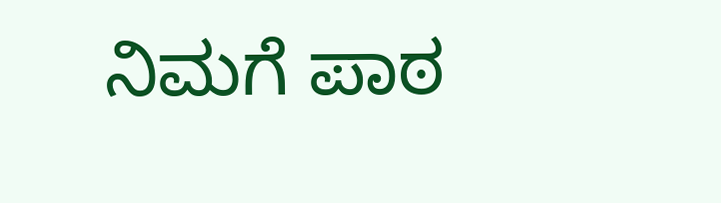ನಿಮಗೆ ಪಾಠ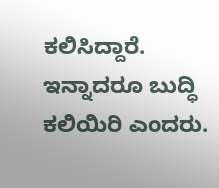ಕಲಿಸಿದ್ದಾರೆ. ಇನ್ನಾದರೂ ಬುದ್ಧಿ ಕಲಿಯಿರಿ ಎಂದರು.